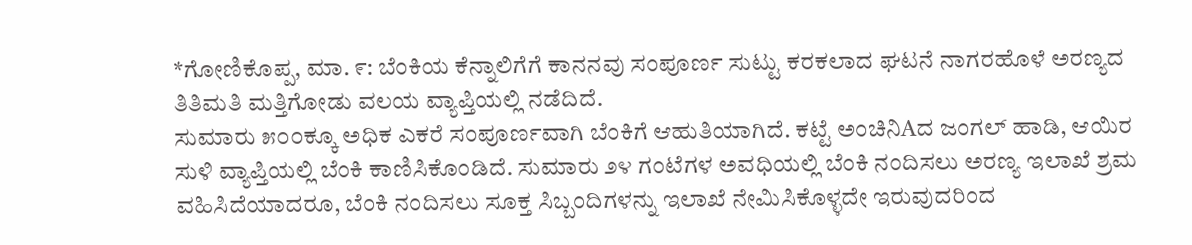*ಗೋಣಿಕೊಪ್ಪ, ಮಾ. ೯: ಬೆಂಕಿಯ ಕೆನ್ನಾಲಿಗೆಗೆ ಕಾನನವು ಸಂಪೂರ್ಣ ಸುಟ್ಟು ಕರಕಲಾದ ಘಟನೆ ನಾಗರಹೊಳೆ ಅರಣ್ಯದ ತಿತಿಮತಿ ಮತ್ತಿಗೋಡು ವಲಯ ವ್ಯಾಪ್ತಿಯಲ್ಲಿ ನಡೆದಿದೆ.
ಸುಮಾರು ೫೦೦ಕ್ಕೂ ಅಧಿಕ ಎಕರೆ ಸಂಪೂರ್ಣವಾಗಿ ಬೆಂಕಿಗೆ ಆಹುತಿಯಾಗಿದೆ. ಕಟ್ಟೆ ಅಂಚಿನಿAದ ಜಂಗಲ್ ಹಾಡಿ, ಆಯಿರ ಸುಳಿ ವ್ಯಾಪ್ತಿಯಲ್ಲಿ ಬೆಂಕಿ ಕಾಣಿಸಿಕೊಂಡಿದೆ. ಸುಮಾರು ೨೪ ಗಂಟೆಗಳ ಅವಧಿಯಲ್ಲಿ ಬೆಂಕಿ ನಂದಿಸಲು ಅರಣ್ಯ ಇಲಾಖೆ ಶ್ರಮ ವಹಿಸಿದೆಯಾದರೂ, ಬೆಂಕಿ ನಂದಿಸಲು ಸೂಕ್ತ ಸಿಬ್ಬಂದಿಗಳನ್ನು ಇಲಾಖೆ ನೇಮಿಸಿಕೊಳ್ಳದೇ ಇರುವುದರಿಂದ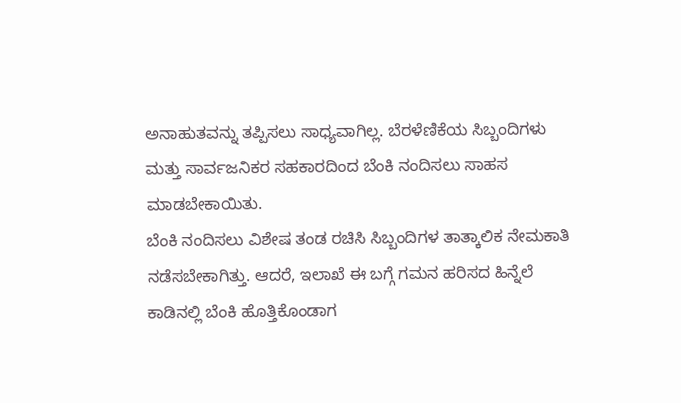ಅನಾಹುತವನ್ನು ತಪ್ಪಿಸಲು ಸಾಧ್ಯವಾಗಿಲ್ಲ. ಬೆರಳೆಣಿಕೆಯ ಸಿಬ್ಬಂದಿಗಳು ಮತ್ತು ಸಾರ್ವಜನಿಕರ ಸಹಕಾರದಿಂದ ಬೆಂಕಿ ನಂದಿಸಲು ಸಾಹಸ ಮಾಡಬೇಕಾಯಿತು.
ಬೆಂಕಿ ನಂದಿಸಲು ವಿಶೇಷ ತಂಡ ರಚಿಸಿ ಸಿಬ್ಬಂದಿಗಳ ತಾತ್ಕಾಲಿಕ ನೇಮಕಾತಿ ನಡೆಸಬೇಕಾಗಿತ್ತು. ಆದರೆ, ಇಲಾಖೆ ಈ ಬಗ್ಗೆ ಗಮನ ಹರಿಸದ ಹಿನ್ನೆಲೆ ಕಾಡಿನಲ್ಲಿ ಬೆಂಕಿ ಹೊತ್ತಿಕೊಂಡಾಗ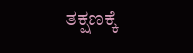ತಕ್ಷಣಕ್ಕೆ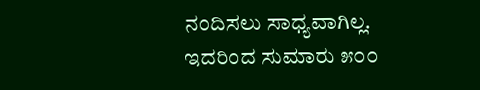ನಂದಿಸಲು ಸಾಧ್ಯವಾಗಿಲ್ಲ. ಇದರಿಂದ ಸುಮಾರು ೫೦೦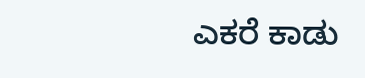ಎಕರೆ ಕಾಡು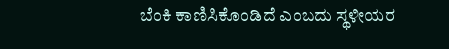ಬೆಂಕಿ ಕಾಣಿಸಿಕೊಂಡಿದೆ ಎಂಬದು ಸ್ಥಳೀಯರ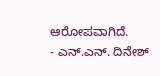ಆರೋಪವಾಗಿದೆ.
- ಎನ್.ಎನ್. ದಿನೇಶ್